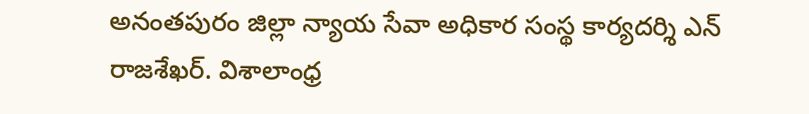అనంతపురం జిల్లా న్యాయ సేవా అధికార సంస్థ కార్యదర్శి ఎన్ రాజశేఖర్. విశాలాంధ్ర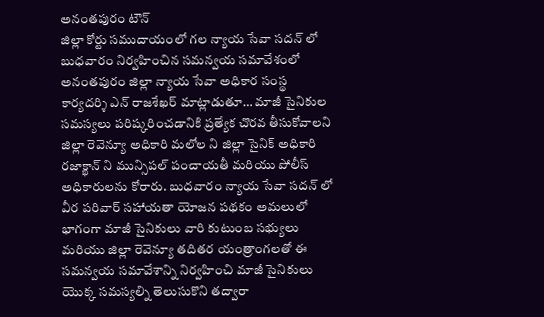అనంతపురం టౌన్
జిల్లా కోర్టు సముదాయంలో గల న్యాయ సేవా సదన్ లో బుధవారం నిర్వహించిన సమన్వయ సమావేశంలో అనంతపురం జిల్లా న్యాయ సేవా అధికార సంస్థ కార్యదర్శి ఎన్ రాజశేఖర్ మాట్లాడుతూ… మాజీ సైనికుల సమస్యలు పరిష్కరించడానికి ప్రత్యేక చొరవ తీసుకోవాలని జిల్లా రెవెన్యూ అధికారి మలోల ని జిల్లా సైనిక్ అధికారి రజాక్ఖాన్ ని మున్సిపల్ పంచాయతీ మరియు పోలీస్ అధికారులను కోరారు. బుధవారం న్యాయ సేవా సదన్ లో వీర పరివార్ సహాయతా యోజన పథకం అమలులో భాగంగా మాజీ సైనికులు వారి కుటుంబ సభ్యులు మరియు జిల్లా రెవెన్యూ తదితర యంత్రాంగలతో ఈ సమన్వయ సమావేశాన్ని నిర్వహించి మాజీ సైనికులు యొక్క సమస్యల్ని తెలుసుకొని తద్వారా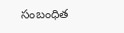సంబంధిత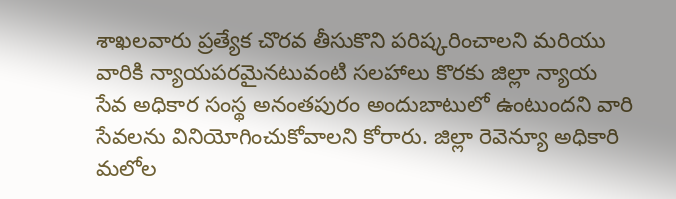శాఖలవారు ప్రత్యేక చొరవ తీసుకొని పరిష్కరించాలని మరియు వారికి న్యాయపరమైనటువంటి సలహాలు కొరకు జిల్లా న్యాయ సేవ అధికార సంస్థ అనంతపురం అందుబాటులో ఉంటుందని వారి సేవలను వినియోగించుకోవాలని కోరారు. జిల్లా రెవెన్యూ అధికారి మలోల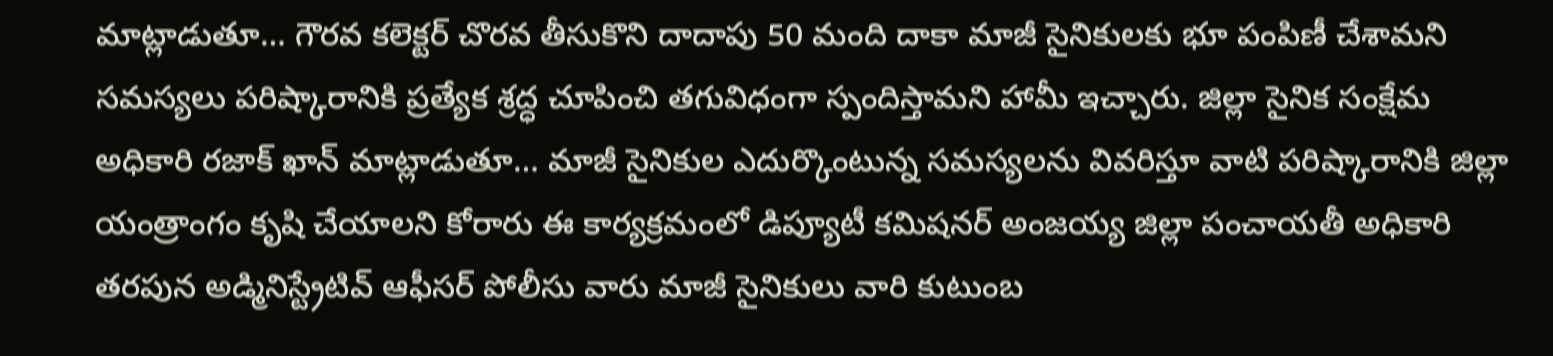మాట్లాడుతూ… గౌరవ కలెక్టర్ చొరవ తీసుకొని దాదాపు 50 మంది దాకా మాజీ సైనికులకు భూ పంపిణీ చేశామని సమస్యలు పరిష్కారానికి ప్రత్యేక శ్రద్ధ చూపించి తగువిధంగా స్పందిస్తామని హామీ ఇచ్చారు. జిల్లా సైనిక సంక్షేమ అధికారి రజాక్ ఖాన్ మాట్లాడుతూ… మాజీ సైనికుల ఎదుర్కొంటున్న సమస్యలను వివరిస్తూ వాటి పరిష్కారానికి జిల్లా యంత్రాంగం కృషి చేయాలని కోరారు ఈ కార్యక్రమంలో డిప్యూటీ కమిషనర్ అంజయ్య జిల్లా పంచాయతీ అధికారి తరపున అడ్మినిస్ట్రేటివ్ ఆఫీసర్ పోలీసు వారు మాజీ సైనికులు వారి కుటుంబ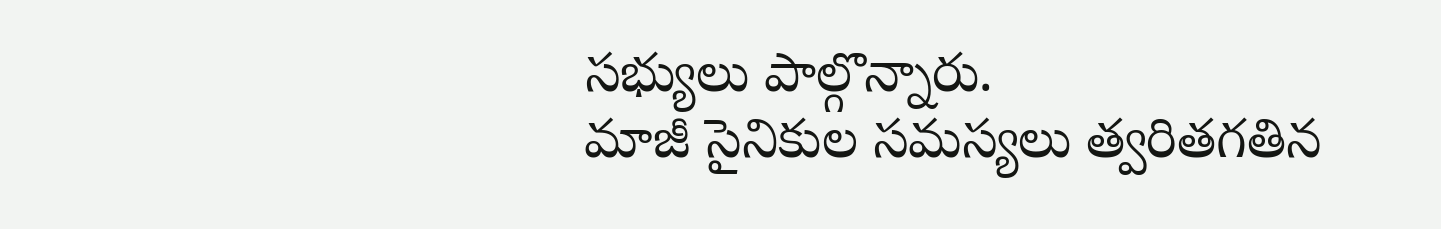సభ్యులు పాల్గొన్నారు.
మాజీ సైనికుల సమస్యలు త్వరితగతిన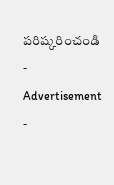పరిష్కరించండి
- Advertisement -